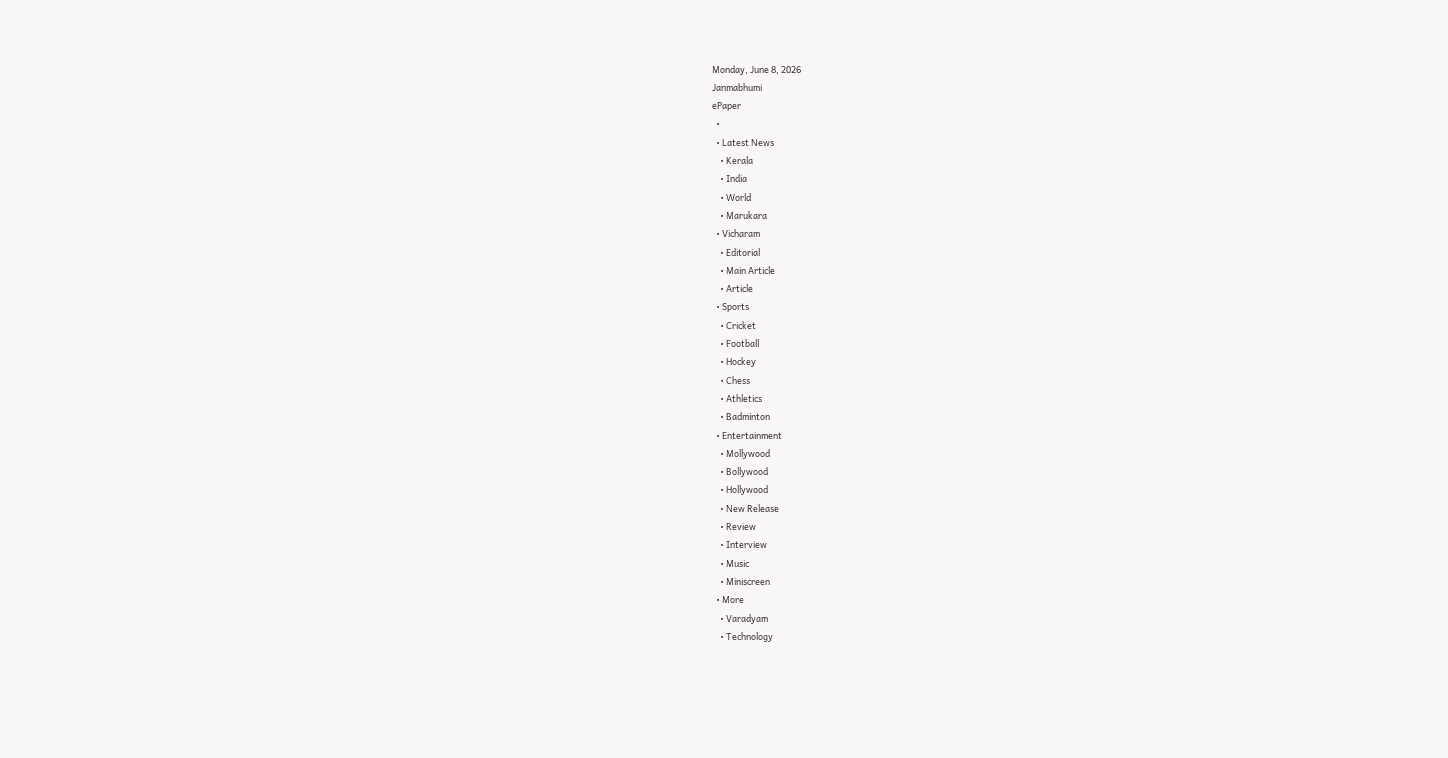Monday, June 8, 2026
Janmabhumi
ePaper
  •
  • Latest News
    • Kerala
    • India
    • World
    • Marukara
  • Vicharam
    • Editorial
    • Main Article
    • Article
  • Sports
    • Cricket
    • Football
    • Hockey
    • Chess
    • Athletics
    • Badminton
  • Entertainment
    • Mollywood
    • Bollywood
    • Hollywood
    • New Release
    • Review
    • Interview
    • Music
    • Miniscreen
  • More
    • Varadyam
    • Technology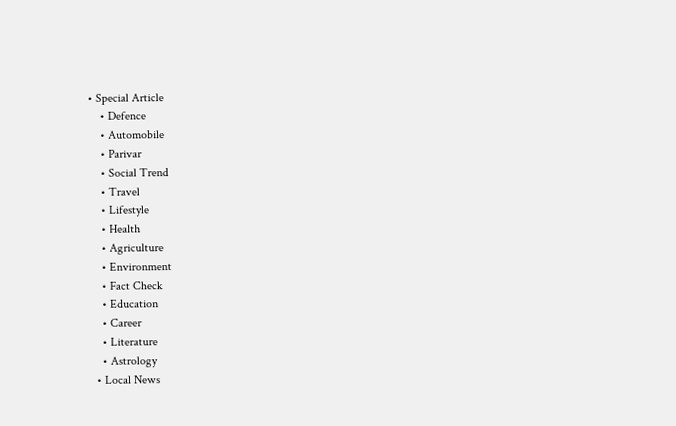• Special Article
    • Defence
    • Automobile
    • Parivar
    • Social Trend
    • Travel
    • Lifestyle
    • Health
    • Agriculture
    • Environment
    • Fact Check
    • Education
    • Career
    • Literature
    • Astrology
  • Local News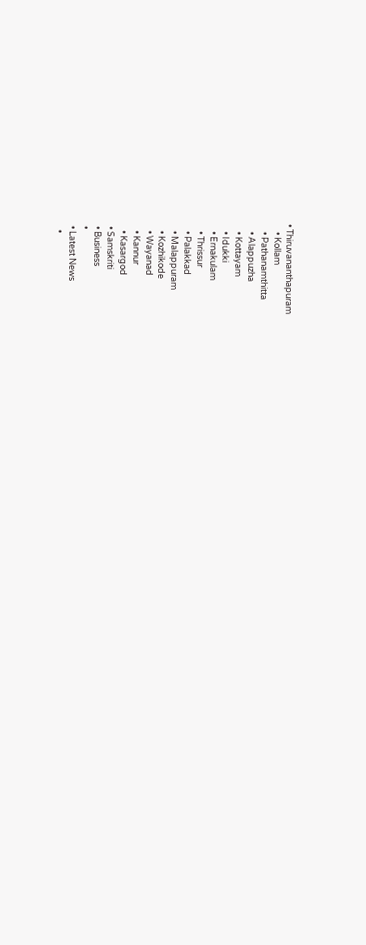• Thiruvananthapuram
    • Kollam
    • Pathanamthitta
    • Alappuzha
    • Kottayam
    • Idukki
    • Ernakulam
    • Thrissur
    • Palakkad
    • Malappuram
    • Kozhikode
    • Wayanad
    • Kannur
    • Kasargod
  • Samskriti
  • Business
  •
  • Latest News
    •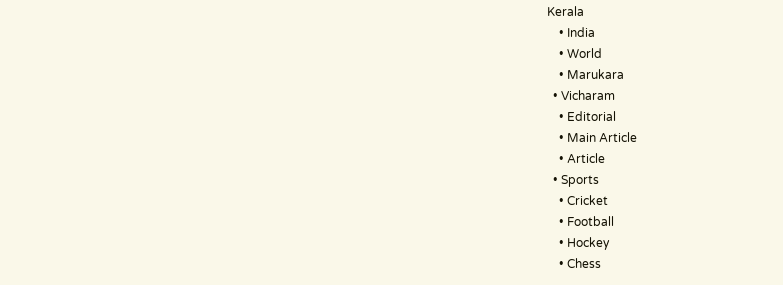Kerala
    • India
    • World
    • Marukara
  • Vicharam
    • Editorial
    • Main Article
    • Article
  • Sports
    • Cricket
    • Football
    • Hockey
    • Chess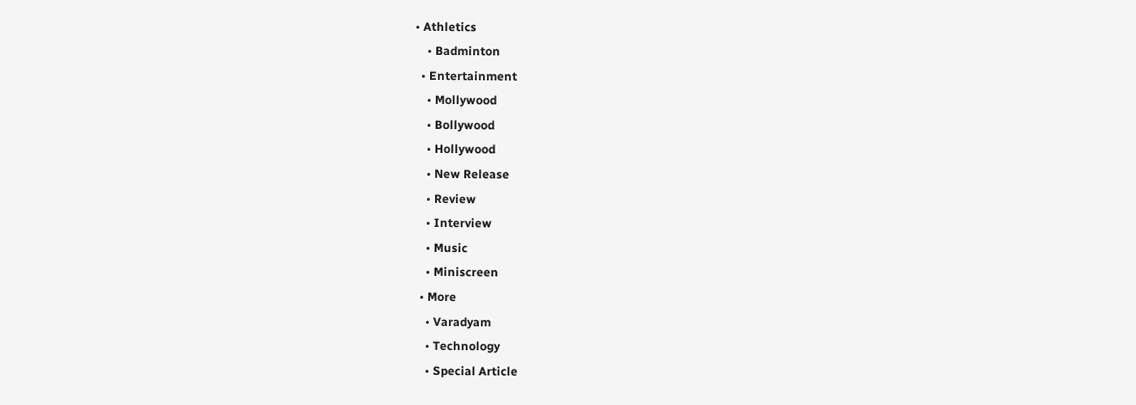• Athletics
    • Badminton
  • Entertainment
    • Mollywood
    • Bollywood
    • Hollywood
    • New Release
    • Review
    • Interview
    • Music
    • Miniscreen
  • More
    • Varadyam
    • Technology
    • Special Article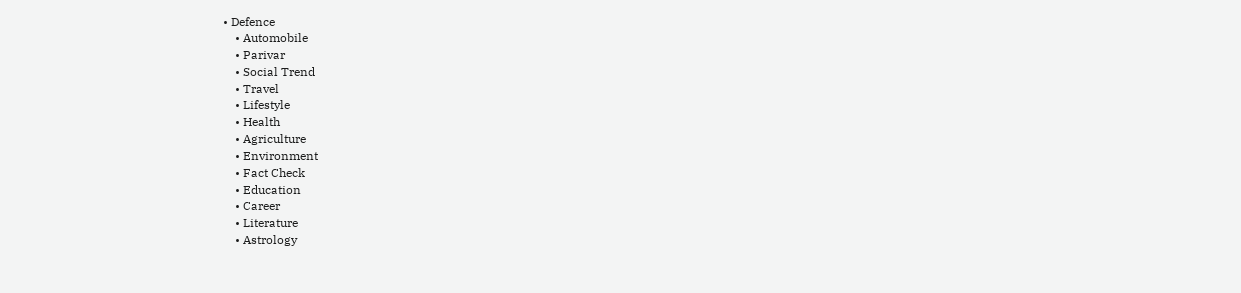• Defence
    • Automobile
    • Parivar
    • Social Trend
    • Travel
    • Lifestyle
    • Health
    • Agriculture
    • Environment
    • Fact Check
    • Education
    • Career
    • Literature
    • Astrology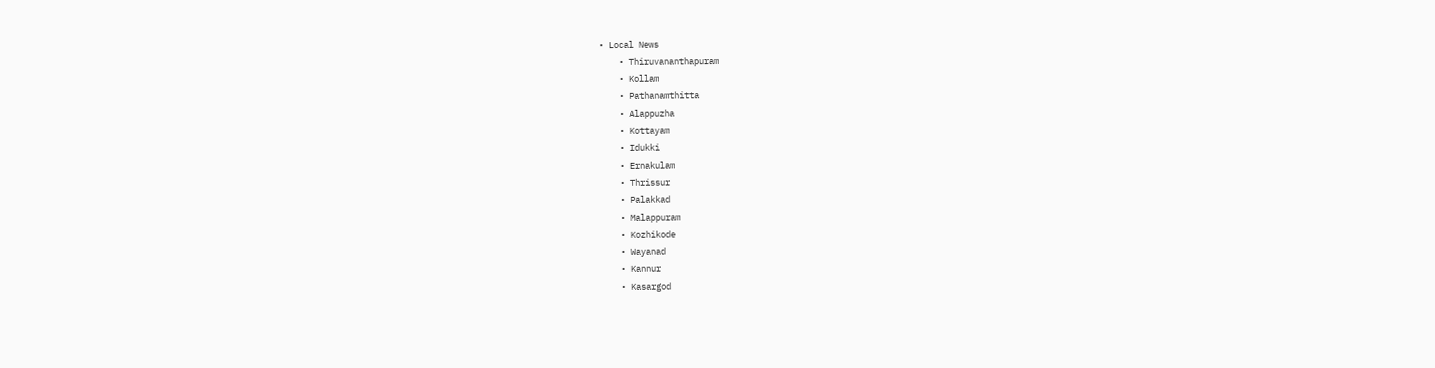• Local News
    • Thiruvananthapuram
    • Kollam
    • Pathanamthitta
    • Alappuzha
    • Kottayam
    • Idukki
    • Ernakulam
    • Thrissur
    • Palakkad
    • Malappuram
    • Kozhikode
    • Wayanad
    • Kannur
    • Kasargod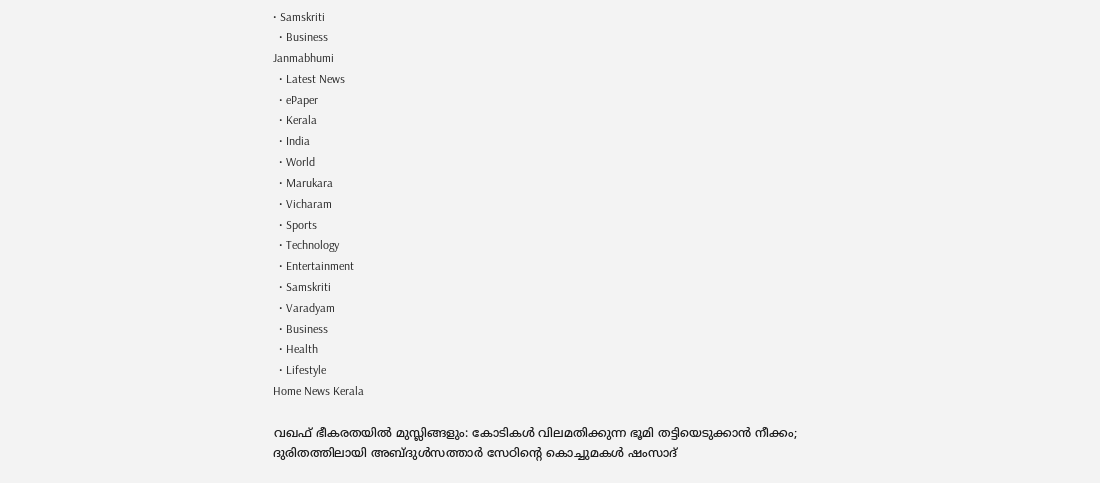• Samskriti
  • Business
Janmabhumi
  • Latest News
  • ePaper
  • Kerala
  • India
  • World
  • Marukara
  • Vicharam
  • Sports
  • Technology
  • Entertainment
  • Samskriti
  • Varadyam
  • Business
  • Health
  • Lifestyle
Home News Kerala

വഖഫ് ഭീകരതയില്‍ മുസ്ലിങ്ങളും: കോടികള്‍ വിലമതിക്കുന്ന ഭൂമി തട്ടിയെടുക്കാന്‍ നീക്കം; ദുരിതത്തിലായി അബ്ദുള്‍സത്താര്‍ സേഠിന്റെ കൊച്ചുമകള്‍ ഷംസാദ്‌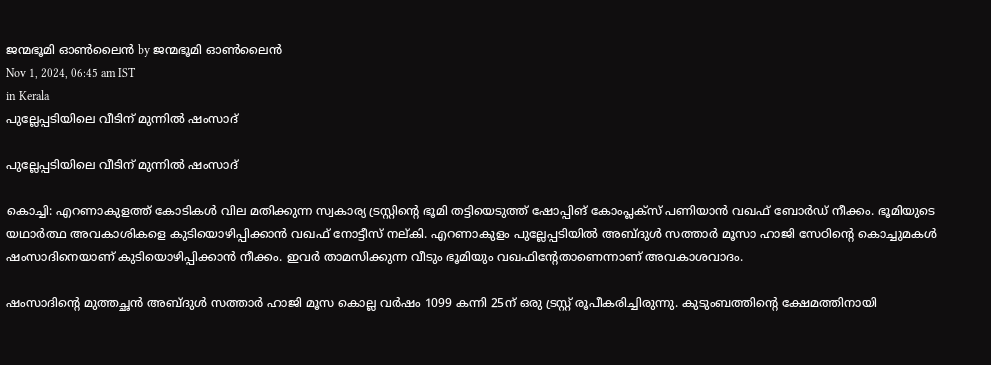ജന്മഭൂമി ഓണ്‍ലൈന്‍ by ജന്മഭൂമി ഓണ്‍ലൈന്‍
Nov 1, 2024, 06:45 am IST
in Kerala
പുല്ലേപ്പടിയിലെ വീടിന് മുന്നില്‍ ഷംസാദ്‌

പുല്ലേപ്പടിയിലെ വീടിന് മുന്നില്‍ ഷംസാദ്‌

കൊച്ചി: എറണാകുളത്ത് കോടികള്‍ വില മതിക്കുന്ന സ്വകാര്യ ട്രസ്റ്റിന്റെ ഭൂമി തട്ടിയെടുത്ത് ഷോപ്പിങ് കോംപ്ലക്‌സ് പണിയാന്‍ വഖഫ് ബോര്‍ഡ് നീക്കം. ഭൂമിയുടെ യഥാര്‍ത്ഥ അവകാശികളെ കുടിയൊഴിപ്പിക്കാന്‍ വഖഫ് നോട്ടീസ് നല്കി. എറണാകുളം പുല്ലേപ്പടിയില്‍ അബ്ദുള്‍ സത്താര്‍ മൂസാ ഹാജി സേഠിന്റെ കൊച്ചുമകള്‍ ഷംസാദിനെയാണ് കുടിയൊഴിപ്പിക്കാന്‍ നീക്കം. ഇവര്‍ താമസിക്കുന്ന വീടും ഭൂമിയും വഖഫിന്റേതാണെന്നാണ് അവകാശവാദം.

ഷംസാദിന്റെ മുത്തച്ഛന്‍ അബ്ദുള്‍ സത്താര്‍ ഹാജി മൂസ കൊല്ല വര്‍ഷം 1099 കന്നി 25ന് ഒരു ട്രസ്റ്റ് രൂപീകരിച്ചിരുന്നു. കുടുംബത്തിന്റെ ക്ഷേമത്തിനായി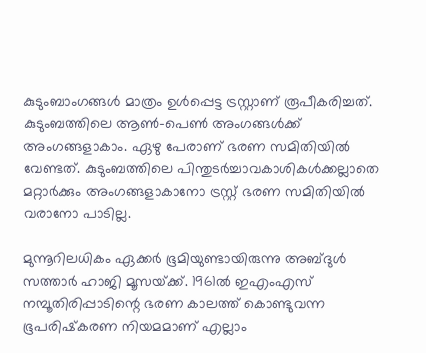കുടുംബാംഗങ്ങള്‍ മാത്രം ഉള്‍പ്പെട്ട ട്രസ്റ്റാണ് രൂപീകരിച്ചത്. കുടുംബത്തിലെ ആണ്‍-പെണ്‍ അംഗങ്ങള്‍ക്ക് അംഗങ്ങളാകാം. ഏഴു പേരാണ് ഭരണ സമിതിയില്‍ വേണ്ടത്. കുടുംബത്തിലെ പിന്തുടര്‍ച്ചാവകാശികള്‍ക്കല്ലാതെ മറ്റാര്‍ക്കും അംഗങ്ങളാകാനോ ട്രസ്റ്റ് ഭരണ സമിതിയില്‍ വരാനോ പാടില്ല.

മുന്നൂറിലധികം ഏക്കര്‍ ഭൂമിയുണ്ടായിരുന്നു അബ്ദുള്‍ സത്താര്‍ ഹാജി മൂസയ്‌ക്ക്. 1961ല്‍ ഇഎംഎസ് നമ്പൂതിരിപ്പാടിന്റെ ഭരണ കാലത്ത് കൊണ്ടുവന്ന ഭൂപരിഷ്‌കരണ നിയമമാണ് എല്ലാം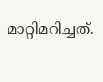മാറ്റിമറിച്ചത്.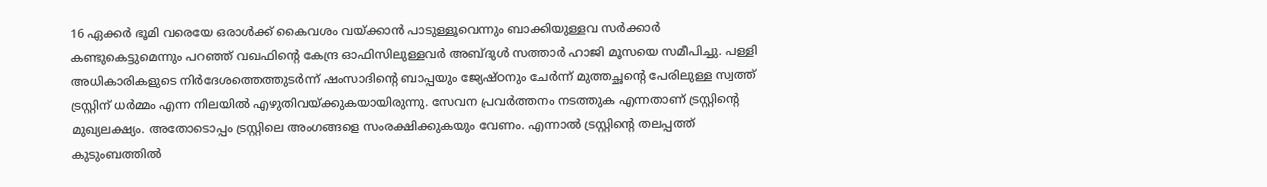16 ഏക്കര്‍ ഭൂമി വരെയേ ഒരാള്‍ക്ക് കൈവശം വയ്‌ക്കാന്‍ പാടുള്ളൂവെന്നും ബാക്കിയുള്ളവ സര്‍ക്കാര്‍ കണ്ടുകെട്ടുമെന്നും പറഞ്ഞ് വഖഫിന്റെ കേന്ദ്ര ഓഫിസിലുള്ളവര്‍ അബ്ദുള്‍ സത്താര്‍ ഹാജി മൂസയെ സമീപിച്ചു. പള്ളി അധികാരികളുടെ നിര്‍ദേശത്തെത്തുടര്‍ന്ന് ഷംസാദിന്റെ ബാപ്പയും ജ്യേഷ്ഠനും ചേര്‍ന്ന് മുത്തച്ഛന്റെ പേരിലുള്ള സ്വത്ത് ട്രസ്റ്റിന് ധര്‍മ്മം എന്ന നിലയില്‍ എഴുതിവയ്‌ക്കുകയായിരുന്നു. സേവന പ്രവര്‍ത്തനം നടത്തുക എന്നതാണ് ട്രസ്റ്റിന്റെ മുഖ്യലക്ഷ്യം. അതോടൊപ്പം ട്രസ്റ്റിലെ അംഗങ്ങളെ സംരക്ഷിക്കുകയും വേണം. എന്നാല്‍ ട്രസ്റ്റിന്റെ തലപ്പത്ത് കുടുംബത്തില്‍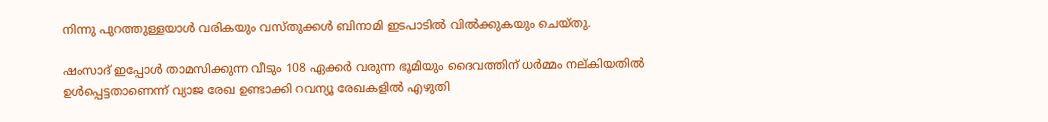നിന്നു പുറത്തുള്ളയാള്‍ വരികയും വസ്തുക്കള്‍ ബിനാമി ഇടപാടില്‍ വില്‍ക്കുകയും ചെയ്തു.

ഷംസാദ് ഇപ്പോള്‍ താമസിക്കുന്ന വീടും 108 ഏക്കര്‍ വരുന്ന ഭൂമിയും ദൈവത്തിന് ധര്‍മ്മം നല്കിയതില്‍ ഉള്‍പ്പെട്ടതാണെന്ന് വ്യാജ രേഖ ഉണ്ടാക്കി റവന്യൂ രേഖകളില്‍ എഴുതി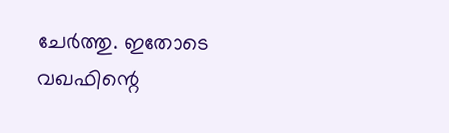ചേര്‍ത്തു. ഇതോടെ വഖഫിന്റെ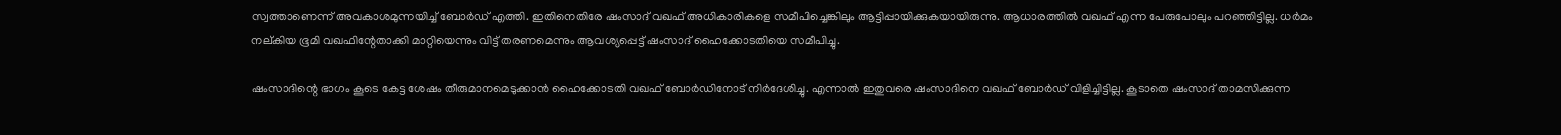സ്വത്താണെന്ന് അവകാശമുന്നയിച്ച് ബോര്‍ഡ് എത്തി. ഇതിനെതിരേ ഷംസാദ് വഖഫ് അധികാരികളെ സമീപിച്ചെങ്കിലും ആട്ടിപ്പായിക്കുകയായിരുന്നു. ആധാരത്തില്‍ വഖഫ് എന്ന പേരുപോലും പറഞ്ഞിട്ടില്ല. ധര്‍മം നല്കിയ ഭൂമി വഖഫിന്റേതാക്കി മാറ്റിയെന്നും വിട്ട് തരണമെന്നും ആവശ്യപ്പെട്ട് ഷംസാദ് ഹൈക്കോടതിയെ സമീപിച്ചു.

ഷംസാദിന്റെ ഭാഗം കൂടെ കേട്ട ശേഷം തീരുമാനമെടുക്കാന്‍ ഹൈക്കോടതി വഖഫ് ബോര്‍ഡിനോട് നിര്‍ദേശിച്ചു. എന്നാല്‍ ഇതുവരെ ഷംസാദിനെ വഖഫ് ബോര്‍ഡ് വിളിച്ചിട്ടില്ല. കൂടാതെ ഷംസാദ് താമസിക്കുന്ന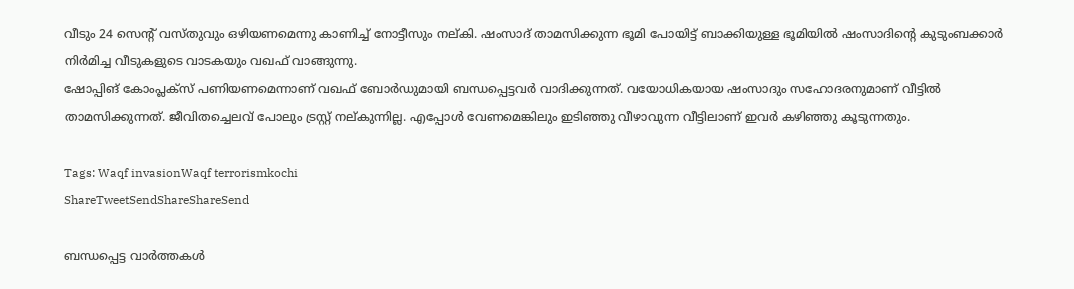വീടും 24 സെന്റ് വസ്തുവും ഒഴിയണമെന്നു കാണിച്ച് നോട്ടീസും നല്കി. ഷംസാദ് താമസിക്കുന്ന ഭൂമി പോയിട്ട് ബാക്കിയുള്ള ഭൂമിയില്‍ ഷംസാദിന്റെ കുടുംബക്കാര്‍ നിര്‍മിച്ച വീടുകളുടെ വാടകയും വഖഫ് വാങ്ങുന്നു.
ഷോപ്പിങ് കോംപ്ലക്‌സ് പണിയണമെന്നാണ് വഖഫ് ബോര്‍ഡുമായി ബന്ധപ്പെട്ടവര്‍ വാദിക്കുന്നത്. വയോധികയായ ഷംസാദും സഹോദരനുമാണ് വീട്ടില്‍ താമസിക്കുന്നത്. ജീവിതച്ചെലവ് പോലും ട്രസ്റ്റ് നല്കുന്നില്ല. എപ്പോള്‍ വേണമെങ്കിലും ഇടിഞ്ഞു വീഴാവുന്ന വീട്ടിലാണ് ഇവര്‍ കഴിഞ്ഞു കൂടുന്നതും.

Tags: Waqf invasionWaqf terrorismkochi
ShareTweetSendShareShareSend

ബന്ധപ്പെട്ട വാര്‍ത്തകള്‍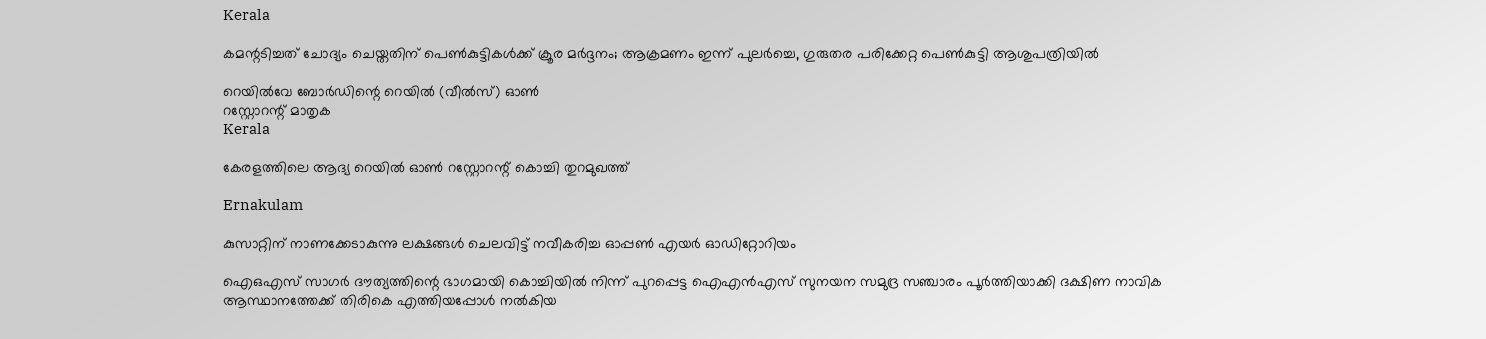Kerala

കമന്റടിച്ചത് ചോദ്യം ചെയ്തതിന് പെൺകുട്ടികൾക്ക് ക്രൂര മർദ്ദനം; ആക്രമണം ഇന്ന് പുലർച്ചെ, ഗുരുതര പരിക്കേറ്റ പെൺകുട്ടി ആശുപത്രിയിൽ

റെയില്‍വേ ബോര്‍ഡിന്റെ റെയില്‍ (വീല്‍സ്) ഓണ്‍
റസ്റ്റോറന്റ് മാതൃക
Kerala

കേരളത്തിലെ ആദ്യ റെയില്‍ ഓണ്‍ റസ്റ്റോറന്റ് കൊച്ചി തുറമുഖത്ത്

Ernakulam

കുസാറ്റിന് നാണക്കേടാകുന്നു ലക്ഷങ്ങൾ ചെലവിട്ട് നവീകരിച്ച ഓപ്പണ്‍ എയര്‍ ഓഡിറ്റോറിയം

ഐഒഎസ് സാഗര്‍ ദൗത്യത്തിന്റെ ഭാഗമായി കൊച്ചിയില്‍ നിന്ന് പുറപ്പെട്ട ഐഎന്‍എസ് സുനയന സമുദ്ര സഞ്ചാരം പൂര്‍ത്തിയാക്കി ദക്ഷിണ നാവിക ആസ്ഥാനത്തേക്ക് തിരികെ എത്തിയപ്പോള്‍ നല്‍കിയ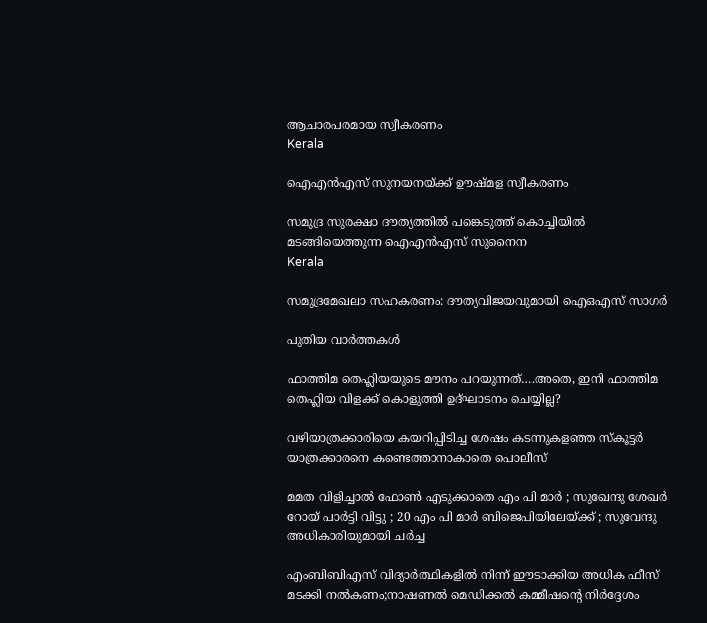ആചാരപരമായ സ്വീകരണം
Kerala

ഐഎന്‍എസ് സുനയനയ്‌ക്ക് ഊഷ്മള സ്വീകരണം

സമുദ്ര സുരക്ഷാ ദൗത്യത്തില്‍ പങ്കെടുത്ത് കൊച്ചിയില്‍
മടങ്ങിയെത്തുന്ന ഐഎന്‍എസ് സുനൈന
Kerala

സമുദ്രമേഖലാ സഹകരണം: ദൗത്യവിജയവുമായി ഐഒഎസ് സാഗര്‍

പുതിയ വാര്‍ത്തകള്‍

ഫാത്തിമ തെഹ്ലിയയുടെ മൗനം പറയുന്നത്….അതെ, ഇനി ഫാത്തിമ തെഹ്ലിയ വിളക്ക് കൊളുത്തി ഉദ്ഘാടനം ചെയ്യില്ല?

വഴിയാത്രക്കാരിയെ കയറിപ്പിടിച്ച ശേഷം കടന്നുകളഞ്ഞ സ്‌കൂട്ടര്‍ യാത്രക്കാരനെ കണ്ടെത്താനാകാതെ പൊലീസ്

മമത വിളിച്ചാൽ ഫോൺ എടുക്കാതെ എം പി മാർ ; സുഖേന്ദു ശേഖർ റോയ് പാർട്ടി വിട്ടു ; 20 എം പി മാർ ബിജെപിയിലേയ്‌ക്ക് ; സുവേന്ദു അധികാരിയുമായി ചർച്ച

എംബിബിഎസ് വിദ്യാര്‍ത്ഥികളില്‍ നിന്ന് ഈടാക്കിയ അധിക ഫീസ് മടക്കി നല്‍കണം;നാഷണല്‍ മെഡിക്കല്‍ കമ്മീഷന്റെ നിര്‍ദ്ദേശം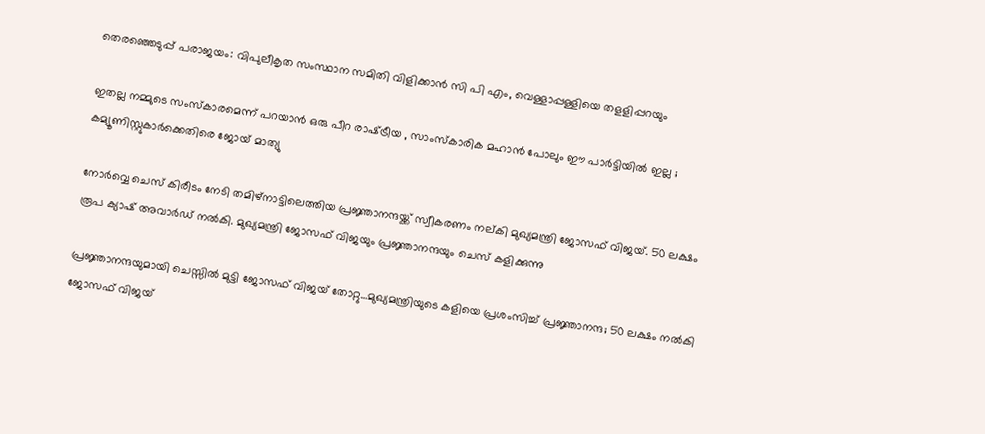തെരഞ്ഞെടുപ്പ് പരാജയം: വിപുലീകൃത സംസ്ഥാന സമിതി വിളിക്കാന്‍ സി പി എം, വെള്ളാപ്പള്ളിയെ തളളിപ്പറയും

ഇതല്ല നമ്മുടെ സംസ്കാരമെന്ന് പറയാൻ ഒരു പീറ രാഷ്‌ട്രീയ , സാംസ്കാരിക മഹാൻ പോലും ഈ പാർട്ടിയിൽ ഇല്ല ; കമ്യൂണിസ്റ്റുകാർക്കെതിരെ ജോയ് മാത്യു

നോര്‍വ്വെ ചെസ് കിരീടം നേടി തമിഴ്നാട്ടിലെത്തിയ പ്രജ്ഞാനന്ദയ്ക്ക് സ്വീകരണം നല‍്കി മുഖ്യമന്ത്രി ജോസഫ് വിജയ്. 50 ലക്ഷം രൂപ ക്യാഷ് അവാര്‍ഡ് നല്‍കി. മുഖ്യമന്ത്രി ജോസഫ് വിജയും പ്രജ്ഞാനന്ദയും ചെസ് കളിക്കുന്നു

പ്രജ്ഞാനന്ദയുമായി ചെസ്സില്‍ മുട്ടി ജോസഫ് വിജയ് തോറ്റു…മുഖ്യമന്ത്രിയുടെ കളിയെ പ്രശംസിച്ച് പ്രജ്ഞാനന്ദ; 50 ലക്ഷം നല്‍കി ജോസഫ് വിജയ്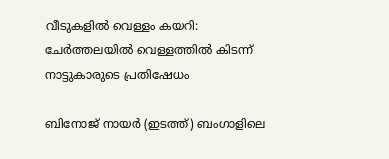വീടുകളില്‍ വെള്ളം കയറി: ചേര്‍ത്തലയില്‍ വെള്ളത്തില്‍ കിടന്ന് നാട്ടുകാരുടെ പ്രതിഷേധം

ബിനോജ് നായര്‍ (ഇടത്ത്) ബംഗാളിലെ‍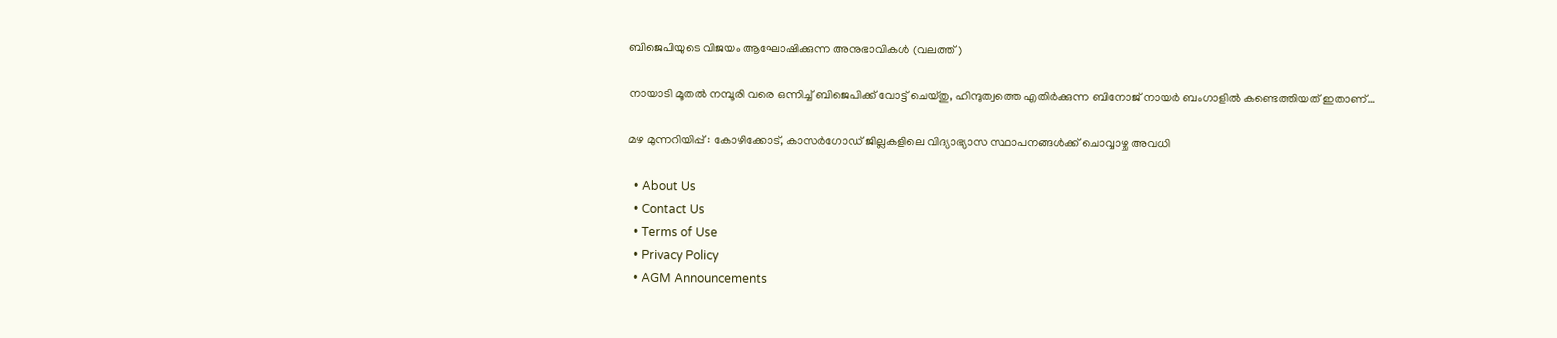ബിജെപിയുടെ വിജയം ആഘോഷിക്കുന്ന അനുഭാവികള്‍ (വലത്ത്)

നായാടി മൂതല്‍ നമ്പൂരി വരെ ഒന്നിച്ച് ബിജെപിക്ക് വോട്ട് ചെയ്തു, ഹിന്ദുത്വത്തെ എതിര്‍ക്കുന്ന ബിനോജ് നായര്‍ ബംഗാളില്‍ കണ്ടെത്തിയത് ഇതാണ്…

മഴ മുന്നറിയിപ്പ് : കോഴിക്കോട്, കാസര്‍ഗോഡ് ജില്ലകളിലെ വിദ്യാഭ്യാസ സ്ഥാപനങ്ങള്‍ക്ക് ചൊവ്വാഴ്ച അവധി

  • About Us
  • Contact Us
  • Terms of Use
  • Privacy Policy
  • AGM Announcements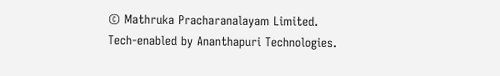© Mathruka Pracharanalayam Limited.
Tech-enabled by Ananthapuri Technologies.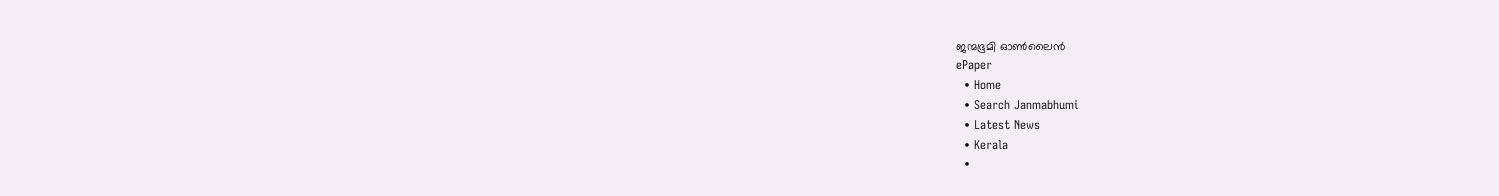ജന്മഭൂമി ഓണ്‍ലൈന്‍
ePaper
  • Home
  • Search Janmabhumi
  • Latest News
  • Kerala
  •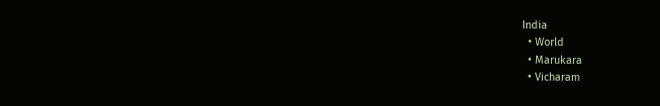India
  • World
  • Marukara
  • Vicharam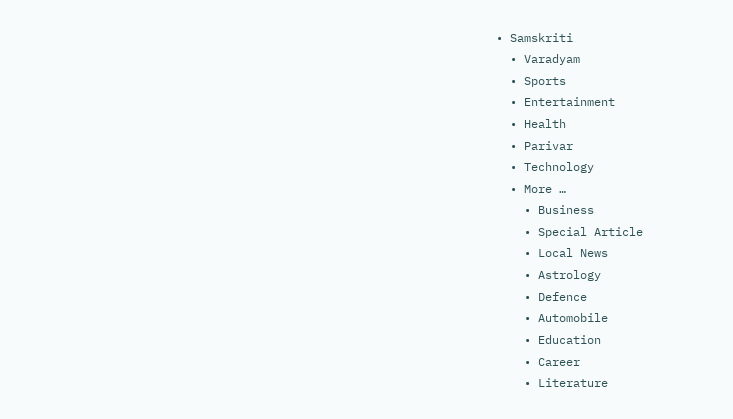• Samskriti
  • Varadyam
  • Sports
  • Entertainment
  • Health
  • Parivar
  • Technology
  • More …
    • Business
    • Special Article
    • Local News
    • Astrology
    • Defence
    • Automobile
    • Education
    • Career
    • Literature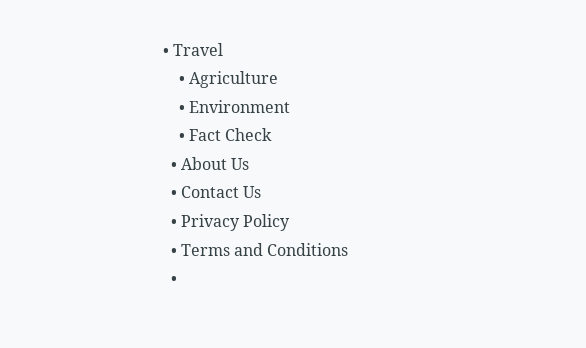• Travel
    • Agriculture
    • Environment
    • Fact Check
  • About Us
  • Contact Us
  • Privacy Policy
  • Terms and Conditions
  •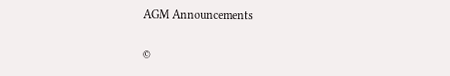AGM Announcements

©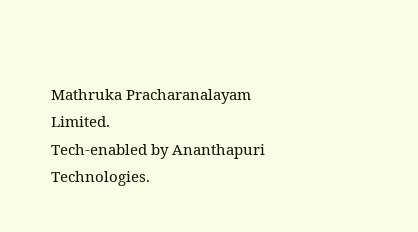Mathruka Pracharanalayam Limited.
Tech-enabled by Ananthapuri Technologies.